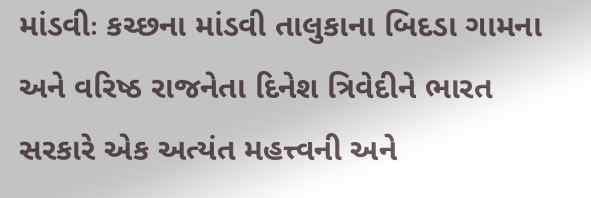માંડવીઃ કચ્છના માંડવી તાલુકાના બિદડા ગામના અને વરિષ્ઠ રાજનેતા દિનેશ ત્રિવેદીને ભારત સરકારે એક અત્યંત મહત્ત્વની અને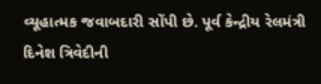વ્યૂહાત્મક જવાબદારી સોંપી છે. પૂર્વ કેન્દ્રીય રેલમંત્રી દિનેશ ત્રિવેદીની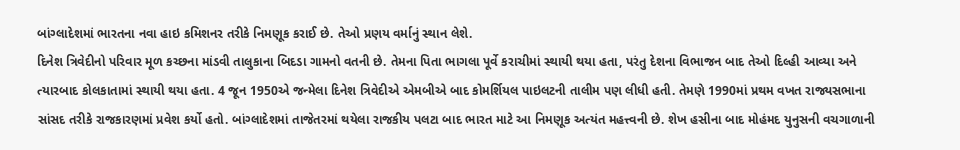બાંગ્લાદેશમાં ભારતના નવા હાઇ કમિશનર તરીકે નિમણૂક કરાઈ છે. તેઓ પ્રણય વર્માનું સ્થાન લેશે.
દિનેશ ત્રિવેદીનો પરિવાર મૂળ કચ્છના માંડવી તાલુકાના બિદડા ગામનો વતની છે. તેમના પિતા ભાગલા પૂર્વે કરાચીમાં સ્થાયી થયા હતા, પરંતુ દેશના વિભાજન બાદ તેઓ દિલ્હી આવ્યા અને ત્યારબાદ કોલકાતામાં સ્થાયી થયા હતા. 4 જૂન 1950એ જન્મેલા દિનેશ ત્રિવેદીએ એમબીએ બાદ કોમર્શિયલ પાઇલટની તાલીમ પણ લીધી હતી. તેમણે 1990માં પ્રથમ વખત રાજ્યસભાના સાંસદ તરીકે રાજકારણમાં પ્રવેશ કર્યો હતો. બાંગ્લાદેશમાં તાજેતરમાં થયેલા રાજકીય પલટા બાદ ભારત માટે આ નિમણૂક અત્યંત મહત્ત્વની છે. શેખ હસીના બાદ મોહંમદ યુનુસની વચગાળાની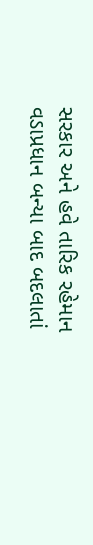સરકાર અને હવે તારિક રહેમાન વડાપ્રધાન બન્યા બાદ બદલાતાં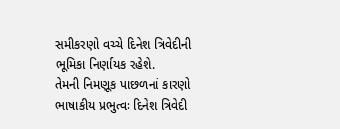સમીકરણો વચ્ચે દિનેશ ત્રિવેદીની ભૂમિકા નિર્ણાયક રહેશે.
તેમની નિમણૂક પાછળનાં કારણો
ભાષાકીય પ્રભુત્વઃ દિનેશ ત્રિવેદી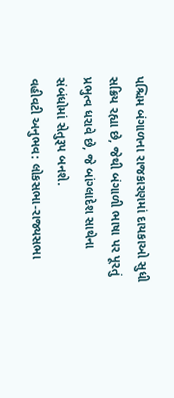પશ્ચિમ બંગાળના રાજકારણમાં દાયકાઓ સુધી સક્રિય રહ્યા છે, જેથી બંગાળી ભાષા પર પૂરતું પ્રભુત્વ ધરાવે છે, જે બાંગ્લાદેશ સાથેના સંબંધોમાં સેતુરૂપ બનશે.
વહીવટી અનુભવ: લોકસભા-રાજ્યસભા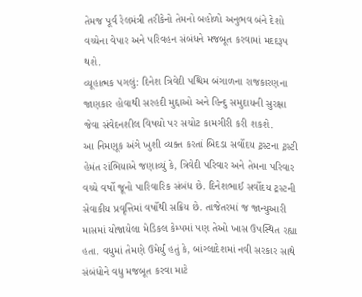તેમજ પૂર્વ રેલમંત્રી તરીકેનો તેમનો બહોળો અનુભવ બંને દેશો વચ્ચેના વેપાર અને પરિવહન સંબંધને મજબૂત કરવામાં મદદરૂપ થશે.
વ્યૂહાત્મક પગલું: દિનેશ ત્રિવેદી પશ્ચિમ બંગાળના રાજકારણના જાણકાર હોવાથી સરહદી મુદ્દાઓ અને હિન્દુ સમુદાયની સુરક્ષા જેવા સંવેદનશીલ વિષયો પર સચોટ કામગીરી કરી શકશે.
આ નિમણૂક અંગે ખુશી વ્યક્ત કરતાં બિદડા સર્વોદય ટ્રસ્ટના ટ્રસ્ટી હેમંત રાંભિયાએ જણાવ્યું કે, ત્રિવેદી પરિવાર અને તેમના પરિવાર વચ્ચે વર્ષો જૂનો પારિવારિક સંબંધ છે. દિનેશભાઈ સર્વોદય ટ્રસ્ટની સેવાકીય પ્રવૃત્તિમાં વર્ષોથી સક્રિય છે. તાજેતરમાં જ જાન્યુઆરી માસમાં યોજાયેલા મેડિકલ કેમ્પમાં પણ તેઓ ખાસ ઉપસ્થિત રહ્યા હતા. વધુમાં તેમણે ઉમેર્યું હતું કે, બાંગ્લાદેશમાં નવી સરકાર સાથે સંબંધોને વધુ મજબૂત કરવા માટે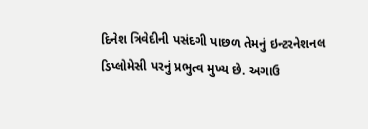દિનેશ ત્રિવેદીની પસંદગી પાછળ તેમનું ઇન્ટરનેશનલ ડિપ્લોમેસી પરનું પ્રભુત્વ મુખ્ય છે. અગાઉ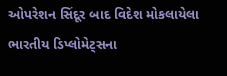ઓપરેશન સિંદૂર બાદ વિદેશ મોકલાયેલા ભારતીય ડિપ્લોમેટ્સના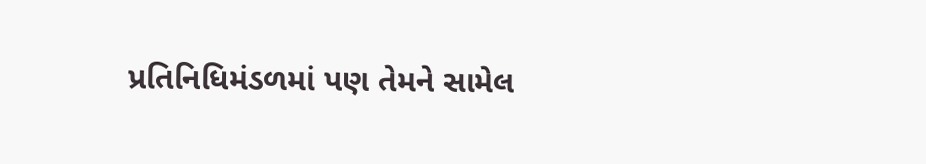પ્રતિનિધિમંડળમાં પણ તેમને સામેલ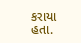કરાયા હતા.